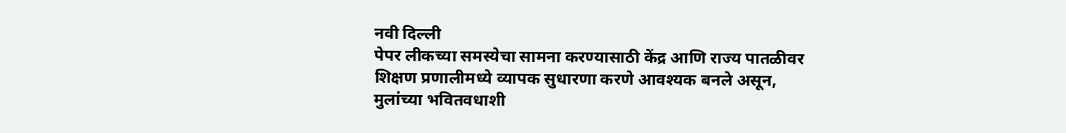नवी दिल्ली
पेपर लीकच्या समस्येचा सामना करण्यासाठी केंद्र आणि राज्य पातळीवर शिक्षण प्रणालीमध्ये व्यापक सुधारणा करणे आवश्यक बनले असून, मुलांच्या भवितवधाशी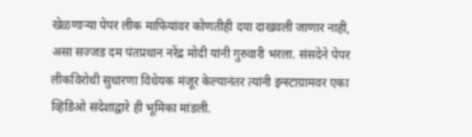खेळणाऱ्या पेपर लीक माफियांवर कोणतीही दया दाखवली जाणार नाही, असा सज्जड दम पंतप्रधान नरेंद्र मोदी यांनी गुरुवारी भरला. संसदेने पेपर लीकविरोधी सुधारणा विधेयक मंजूर केल्यानंतर त्यांनी इन्स्टाग्रामवर एका व्हिडिओ संदेशाद्वारे ही भूमिका मांडली.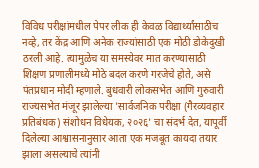विविध परीक्षांमधील पेपर लीक ही केवळ विद्यार्थ्यांसाठीच नव्हे, तर केंद्र आणि अनेक राज्यांसाठी एक मोठी डोकेदुखी ठरली आहे. त्यामुळेच या समस्येवर मात करण्यासाठी शिक्षण प्रणालीमध्ये मोठे बदल करणे गरजेचे होते, असे पंतप्रधान मोदी म्हणाले. बुधवारी लोकसभेत आणि गुरुवारी राज्यसभेत मंजूर झालेल्या 'सार्वजनिक परीक्षा (गैरव्यवहार प्रतिबंधक) संशोधन विधेयक, २०२६' चा संदर्भ देत, यापूर्वी दिलेल्या आश्वासनानुसार आता एक मजबूत कायदा तयार झाला असल्याचे त्यांनी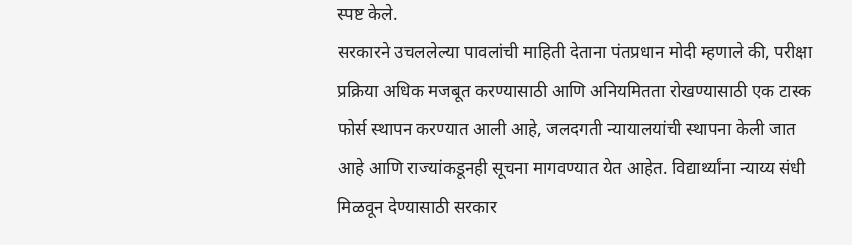स्पष्ट केले.
सरकारने उचललेल्या पावलांची माहिती देताना पंतप्रधान मोदी म्हणाले की, परीक्षा प्रक्रिया अधिक मजबूत करण्यासाठी आणि अनियमितता रोखण्यासाठी एक टास्क फोर्स स्थापन करण्यात आली आहे, जलदगती न्यायालयांची स्थापना केली जात आहे आणि राज्यांकडूनही सूचना मागवण्यात येत आहेत. विद्यार्थ्यांना न्याय्य संधी मिळवून देण्यासाठी सरकार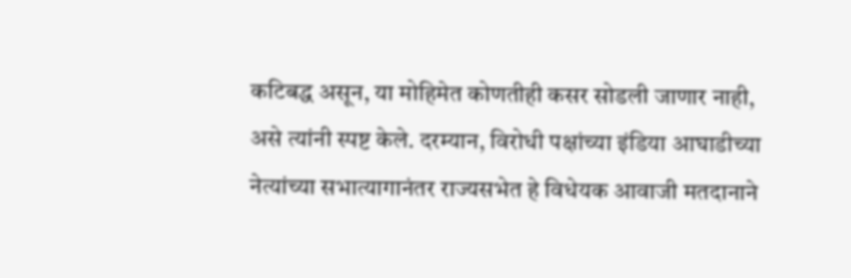कटिबद्ध असून, या मोहिमेत कोणतीही कसर सोडली जाणार नाही, असे त्यांनी स्पष्ट केले. दरम्यान, विरोधी पक्षांच्या इंडिया आघाडीच्या नेत्यांच्या सभात्यागानंतर राज्यसभेत हे विधेयक आवाजी मतदानाने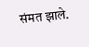संमत झाले.